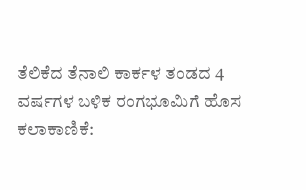ತೆಲಿಕೆದ ತೆನಾಲಿ ಕಾರ್ಕಳ ತಂಡದ 4 ವರ್ಷಗಳ ಬಳಿಕ ರಂಗಭೂಮಿಗೆ ಹೊಸ ಕಲಾಕಾಣಿಕೆ: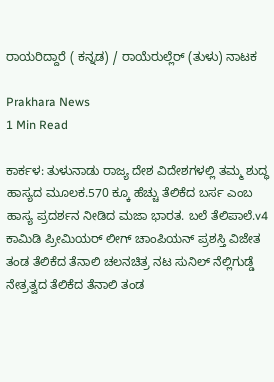ರಾಯರಿದ್ದಾರೆ ( ಕನ್ನಡ) / ರಾಯೆರುಲ್ಲೆರ್ (ತುಳು) ನಾಟಕ

Prakhara News
1 Min Read

ಕಾರ್ಕಳ: ತುಳುನಾಡು ರಾಜ್ಯ ದೇಶ ವಿದೇಶಗಳಲ್ಲಿ ತಮ್ಮ ಶುದ್ಧ ಹಾಸ್ಯದ ಮೂಲಕ.570 ಕ್ಕೂ ಹೆಚ್ಚು ತೆಲಿಕೆದ ಬರ್ಸ ಎಂಬ ಹಾಸ್ಯ ಪ್ರದರ್ಶನ ನೀಡಿದ ಮಜಾ ಭಾರತ. ಬಲೆ ತೆಲಿಪಾಲೆ.v4 ಕಾಮಿಡಿ ಪ್ರೀಮಿಯರ್ ಲೀಗ್ ಚಾಂಪಿಯನ್ ಪ್ರಶಸ್ತಿ ವಿಜೇತ ತಂಡ ತೆಲಿಕೆದ ತೆನಾಲಿ ಚಲನಚಿತ್ರ ನಟ ಸುನಿಲ್ ನೆಲ್ಲಿಗುಡ್ಡೆ ನೇತ್ರತ್ವದ ತೆಲಿಕೆದ ತೆನಾಲಿ ತಂಡ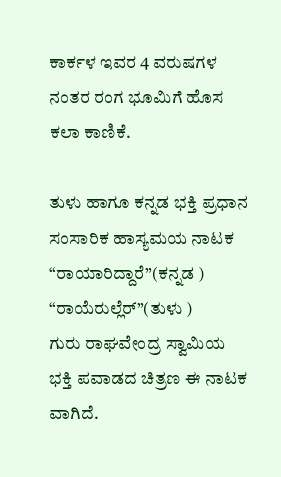ಕಾರ್ಕಳ ಇವರ 4 ವರುಷಗಳ ನಂತರ ರಂಗ ಭೂಮಿಗೆ ಹೊಸ ಕಲಾ ಕಾಣಿಕೆ.

ತುಳು ಹಾಗೂ ಕನ್ನಡ ಭಕ್ತಿ ಪ್ರಧಾನ ಸಂಸಾರಿಕ ಹಾಸ್ಯಮಯ ನಾಟಕ
“ರಾಯಾರಿದ್ದಾರೆ”(ಕನ್ನಡ )
“ರಾಯೆರುಲ್ಲೆರ್”(ತುಳು )
ಗುರು ರಾಘವೇಂದ್ರ ಸ್ವಾಮಿಯ ಭಕ್ತಿ ಪವಾಡದ ಚಿತ್ರಣ ಈ ನಾಟಕ ವಾಗಿದೆ.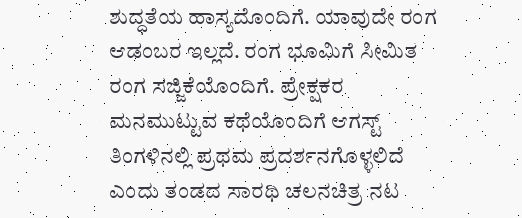ಶುದ್ಧತೆಯ ಹಾಸ್ಯದೊಂದಿಗೆ. ಯಾವುದೇ ರಂಗ ಆಡಂಬರ ಇಲ್ಲದೆ. ರಂಗ ಭೂಮಿಗೆ ಸೀಮಿತ ರಂಗ ಸಜ್ಜಿಕೆಯೊಂದಿಗೆ. ಪ್ರೇಕ್ಷಕರ ಮನಮುಟ್ಟುವ ಕಥೆಯೊಂದಿಗೆ ಆಗಸ್ಟ್ ತಿಂಗಳಿನಲ್ಲಿ ಪ್ರಥಮ ಪ್ರದರ್ಶನಗೊಳ್ಳಲಿದೆ ಎಂದು ತಂಡದ ಸಾರಥಿ ಚಲನಚಿತ್ರ ನಟ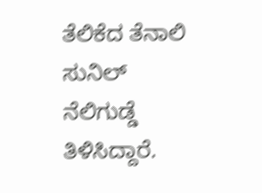ತೆಲಿಕೆದ ತೆನಾಲಿ ಸುನಿಲ್ ನೆಲಿಗುಡ್ಡೆ ತಿಳಿಸಿದ್ದಾರೆ.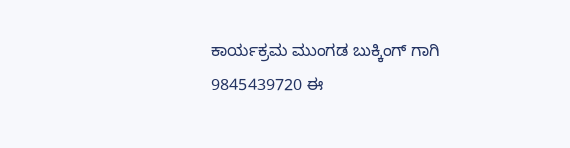ಕಾರ್ಯಕ್ರಮ ಮುಂಗಡ ಬುಕ್ಕಿಂಗ್ ಗಾಗಿ
9845439720 ಈ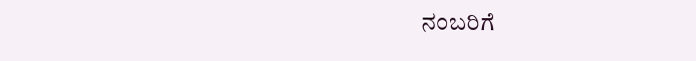ನಂಬರಿಗೆ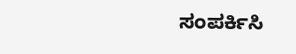ಸಂಪರ್ಕಿಸಿ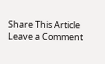Share This Article
Leave a Comment